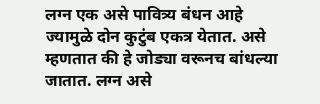लग्न एक असे पावित्र्य बंधन आहे ज्यामुळे दोन कुटुंब एकत्र येतात. असे म्हणतात की हे जोड्या वरूनच बांधल्या जातात. लग्न असे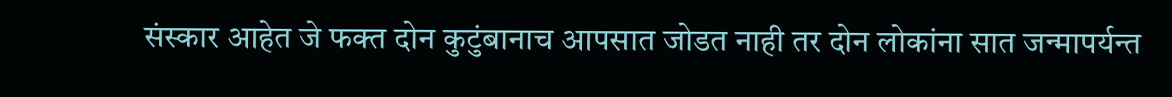संस्कार आहेत जे फक्त दोन कुटुंबानाच आपसात जोडत नाही तर दोन लोकांना सात जन्मापर्यन्त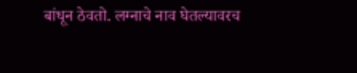बांधून ठेवतो. लग्नाचे नाव घेतल्यावरच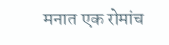मनात एक रोमांच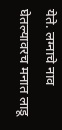येते. लग्नाचे नाव घेतल्यावरच मनात लाडू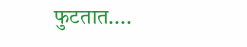फुटतात....